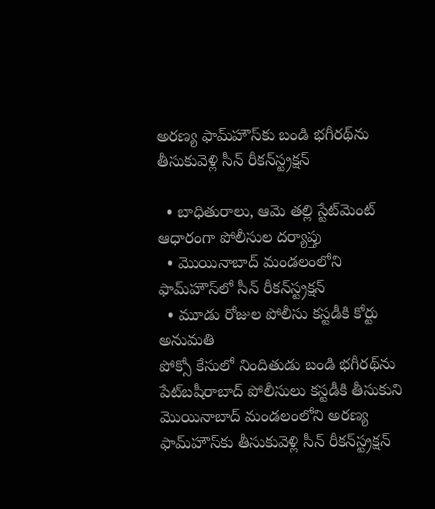అరణ్య ఫామ్‌హౌస్‌కు బండి భగీరథ్‌ను తీసుకువెళ్లి సీన్ రీకన్‌స్ట్రక్షన్

  • బాధితురాలు, ఆమె తల్లి స్టేట్‌మెంట్ ఆధారంగా పోలీసుల దర్యాప్తు
  • మొయినాబాద్ మండలంలోని ఫామ్‌హౌస్‌లో సీన్ రీకన్‌స్ట్రక్షన్
  • మూడు రోజుల పోలీసు కస్టడీకి కోర్టు అనుమతి
పోక్సో కేసులో నిందితుడు బండి భగీరథ్‌ను పేట్‌బషీరాబాద్ పోలీసులు కస్టడీకి తీసుకుని మొయినాబాద్ మండలంలోని అరణ్య ఫామ్‌హౌస్‌కు తీసుకువెళ్లి సీన్ రీకన్‌స్ట్రక్షన్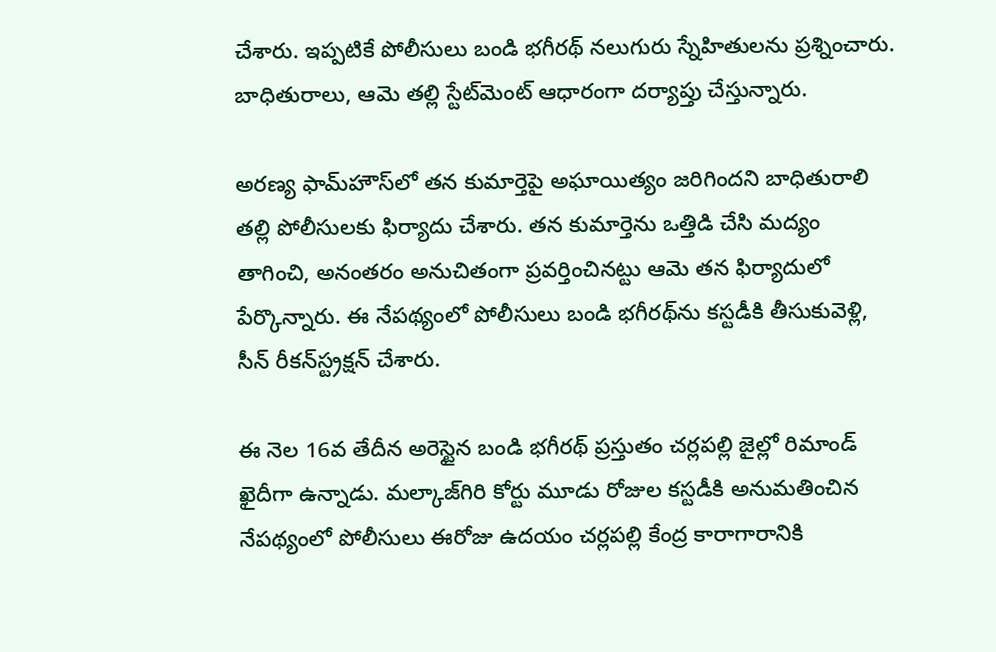చేశారు. ఇప్పటికే పోలీసులు బండి భగీరథ్ నలుగురు స్నేహితులను ప్రశ్నించారు. బాధితురాలు, ఆమె తల్లి స్టేట్‌మెంట్ ఆధారంగా దర్యాప్తు చేస్తున్నారు.

అరణ్య ఫామ్‌హౌస్‌లో తన కుమార్తెపై అఘాయిత్యం జరిగిందని బాధితురాలి తల్లి పోలీసులకు ఫిర్యాదు చేశారు. తన కుమార్తెను ఒత్తిడి చేసి మద్యం తాగించి, అనంతరం అనుచితంగా ప్రవర్తించినట్టు ఆమె తన ఫిర్యాదులో పేర్కొన్నారు. ఈ నేపథ్యంలో పోలీసులు బండి భగీరథ్‌ను కస్టడీకి తీసుకువెళ్లి, సీన్ రీకన్‌స్ట్రక్షన్ చేశారు.

ఈ నెల 16వ తేదీన అరెస్టైన బండి భగీరథ్ ప్రస్తుతం చర్లపల్లి జైల్లో రిమాండ్ ఖైదీగా ఉన్నాడు. మల్కాజ్‌గిరి కోర్టు మూడు రోజుల కస్టడీకి అనుమతించిన నేపథ్యంలో పోలీసులు ఈరోజు ఉదయం చర్లపల్లి కేంద్ర కారాగారానికి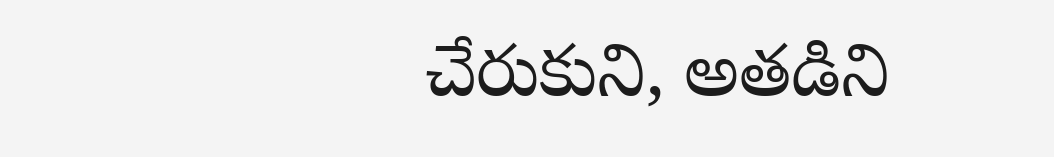చేరుకుని, అతడిని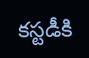కస్టడీకి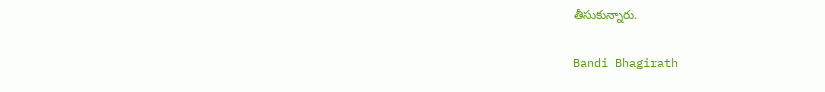తీసుకున్నారు.

Bandi Bhagirath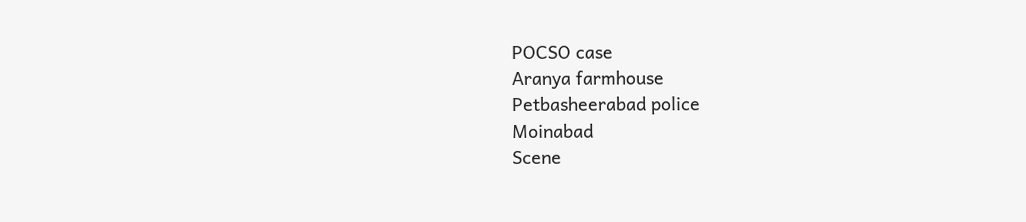POCSO case
Aranya farmhouse
Petbasheerabad police
Moinabad
Scene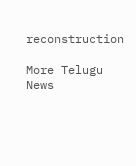reconstruction

More Telugu News